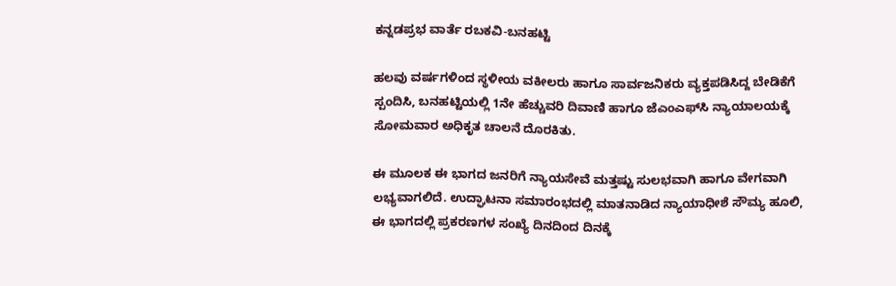ಕನ್ನಡಪ್ರಭ ವಾರ್ತೆ ರಬಕವಿ-ಬನಹಟ್ಟಿ

ಹಲವು ವರ್ಷಗಳಿಂದ ಸ್ಥಳೀಯ ವಕೀಲರು ಹಾಗೂ ಸಾರ್ವಜನಿಕರು ವ್ಯಕ್ತಪಡಿಸಿದ್ದ ಬೇಡಿಕೆಗೆ ಸ್ಪಂದಿಸಿ, ಬನಹಟ್ಟಿಯಲ್ಲಿ 1ನೇ ಹೆಚ್ಚುವರಿ ದಿವಾಣಿ ಹಾಗೂ ಜೆಎಂಎಫ್‌ಸಿ ನ್ಯಾಯಾಲಯಕ್ಕೆ ಸೋಮವಾರ ಅಧಿಕೃತ ಚಾಲನೆ ದೊರಕಿತು.

ಈ ಮೂಲಕ ಈ ಭಾಗದ ಜನರಿಗೆ ನ್ಯಾಯಸೇವೆ ಮತ್ತಷ್ಟು ಸುಲಭವಾಗಿ ಹಾಗೂ ವೇಗವಾಗಿ ಲಭ್ಯವಾಗಲಿದೆ. ಉದ್ಘಾಟನಾ ಸಮಾರಂಭದಲ್ಲಿ ಮಾತನಾಡಿದ ನ್ಯಾಯಾಧೀಶೆ ಸೌಮ್ಯ ಹೂಲಿ, ಈ ಭಾಗದಲ್ಲಿ ಪ್ರಕರಣಗಳ ಸಂಖ್ಯೆ ದಿನದಿಂದ ದಿನಕ್ಕೆ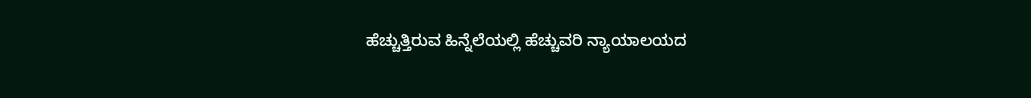ಹೆಚ್ಚುತ್ತಿರುವ ಹಿನ್ನೆಲೆಯಲ್ಲಿ ಹೆಚ್ಚುವರಿ ನ್ಯಾಯಾಲಯದ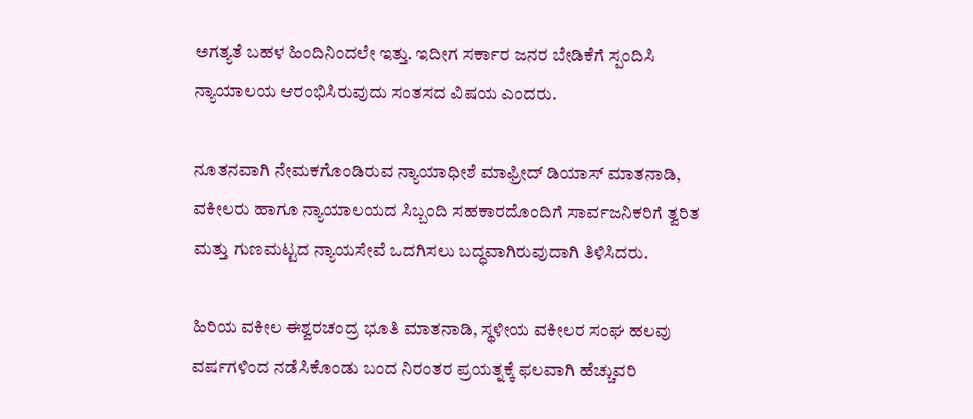ಅಗತ್ಯತೆ ಬಹಳ ಹಿಂದಿನಿಂದಲೇ ಇತ್ತು. ಇದೀಗ ಸರ್ಕಾರ ಜನರ ಬೇಡಿಕೆಗೆ ಸ್ಪಂದಿಸಿ ನ್ಯಾಯಾಲಯ ಆರಂಭಿಸಿರುವುದು ಸಂತಸದ ವಿಷಯ ಎಂದರು.

ನೂತನವಾಗಿ ನೇಮಕಗೊಂಡಿರುವ ನ್ಯಾಯಾಧೀಶೆ ಮಾಫ್ರೀದ್ ಡಿಯಾಸ್ ಮಾತನಾಡಿ, ವಕೀಲರು ಹಾಗೂ ನ್ಯಾಯಾಲಯದ ಸಿಬ್ಬಂದಿ ಸಹಕಾರದೊಂದಿಗೆ ಸಾರ್ವಜನಿಕರಿಗೆ ತ್ವರಿತ ಮತ್ತು ಗುಣಮಟ್ಟದ ನ್ಯಾಯಸೇವೆ ಒದಗಿಸಲು ಬದ್ಧವಾಗಿರುವುದಾಗಿ ತಿಳಿಸಿದರು.

ಹಿರಿಯ ವಕೀಲ ಈಶ್ವರಚಂದ್ರ ಭೂತಿ ಮಾತನಾಡಿ, ಸ್ಥಳೀಯ ವಕೀಲರ ಸಂಘ ಹಲವು ವರ್ಷಗಳಿಂದ ನಡೆಸಿಕೊಂಡು ಬಂದ ನಿರಂತರ ಪ್ರಯತ್ನಕ್ಕೆ ಫಲವಾಗಿ ಹೆಚ್ಚುವರಿ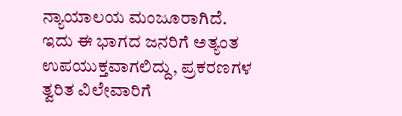ನ್ಯಾಯಾಲಯ ಮಂಜೂರಾಗಿದೆ. ಇದು ಈ ಭಾಗದ ಜನರಿಗೆ ಅತ್ಯಂತ ಉಪಯುಕ್ತವಾಗಲಿದ್ದು, ಪ್ರಕರಣಗಳ ತ್ವರಿತ ವಿಲೇವಾರಿಗೆ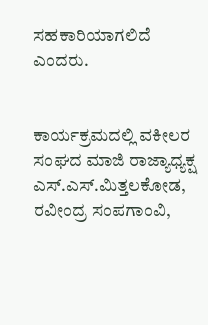ಸಹಕಾರಿಯಾಗಲಿದೆ ಎಂದರು.


ಕಾರ್ಯಕ್ರಮದಲ್ಲಿ ವಕೀಲರ ಸಂಘದ ಮಾಜಿ ರಾಜ್ಯಾಧ್ಯಕ್ಷ ಎಸ್.ಎಸ್.ಮಿತ್ತಲಕೋಡ, ರವೀಂದ್ರ ಸಂಪಗಾಂವಿ,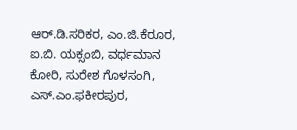ಆರ್.ಡಿ.ಸರಿಕರ, ಎಂ.ಜಿ.ಕೆರೂರ, ಐ.ಬಿ. ಯಕ್ಸಂಬಿ, ವರ್ಧಮಾನ ಕೋರಿ, ಸುರೇಶ ಗೊಳಸಂಗಿ, ಎಸ್.ಎಂ.ಫಕೀರಪುರ,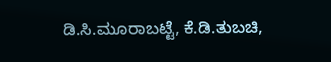ಡಿ.ಸಿ.ಮೂರಾಬಟ್ಟೆ, ಕೆ.ಡಿ.ತುಬಚಿ,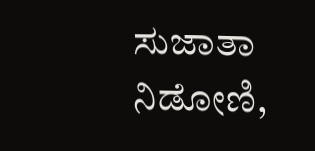ಸುಜಾತಾ ನಿಡೋಣಿ,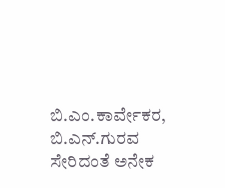ಬಿ.ಎಂ.ಕಾರ್ವೇಕರ, ಬಿ.ಎನ್.ಗುರವ ಸೇರಿದಂತೆ ಅನೇಕ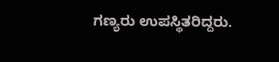ಗಣ್ಯರು ಉಪಸ್ಥಿತರಿದ್ದರು.